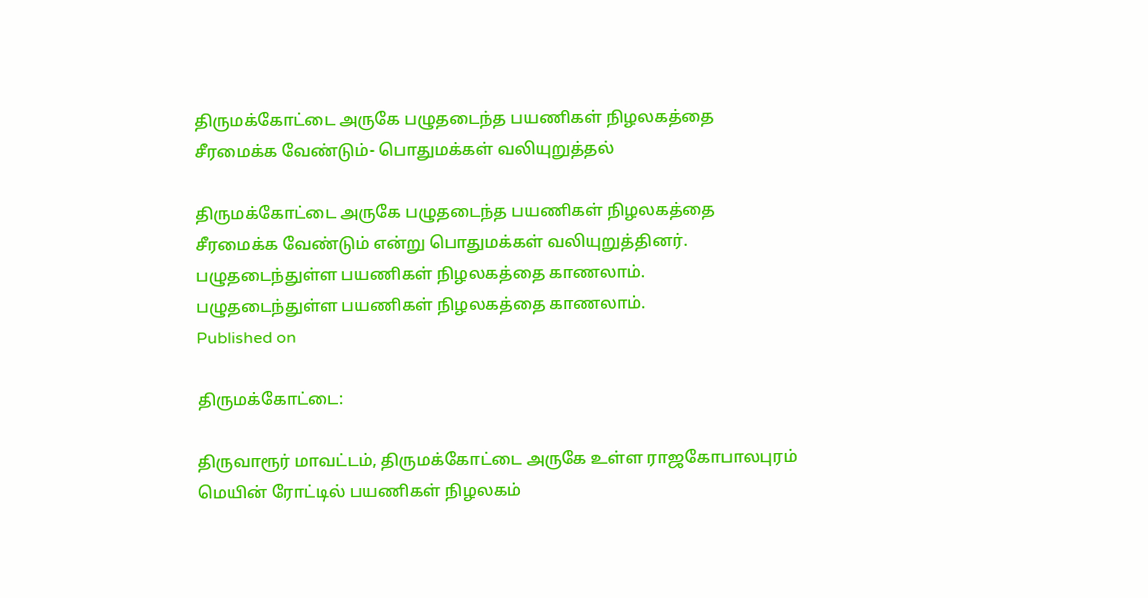திருமக்கோட்டை அருகே பழுதடைந்த பயணிகள் நிழலகத்தை சீரமைக்க வேண்டும்- பொதுமக்கள் வலியுறுத்தல்

திருமக்கோட்டை அருகே பழுதடைந்த பயணிகள் நிழலகத்தை சீரமைக்க வேண்டும் என்று பொதுமக்கள் வலியுறுத்தினர்.
பழுதடைந்துள்ள பயணிகள் நிழலகத்தை காணலாம்.
பழுதடைந்துள்ள பயணிகள் நிழலகத்தை காணலாம்.
Published on

திருமக்கோட்டை:

திருவாரூர் மாவட்டம், திருமக்கோட்டை அருகே உள்ள ராஜகோபாலபுரம் மெயின் ரோட்டில் பயணிகள் நிழலகம்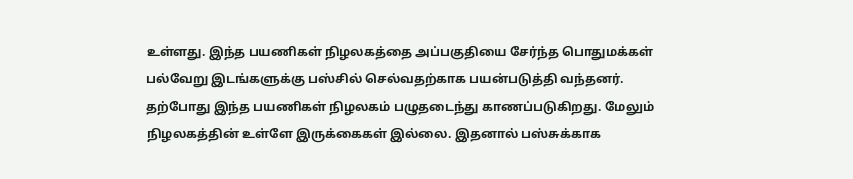உள்ளது. இந்த பயணிகள் நிழலகத்தை அப்பகுதியை சேர்ந்த பொதுமக்கள் பல்வேறு இடங்களுக்கு பஸ்சில் செல்வதற்காக பயன்படுத்தி வந்தனர். தற்போது இந்த பயணிகள் நிழலகம் பழுதடைந்து காணப்படுகிறது. மேலும் நிழலகத்தின் உள்ளே இருக்கைகள் இல்லை. இதனால் பஸ்சுக்காக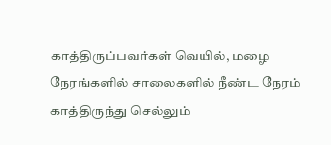காத்திருப்பவர்கள் வெயில், மழை நேரங்களில் சாலைகளில் நீண்ட நேரம் காத்திருந்து செல்லும்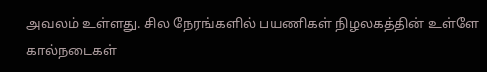அவலம் உள்ளது. சில நேரங்களில் பயணிகள் நிழலகத்தின் உள்ளே கால்நடைகள்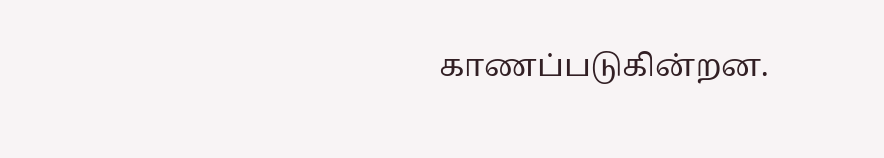காணப்படுகின்றன.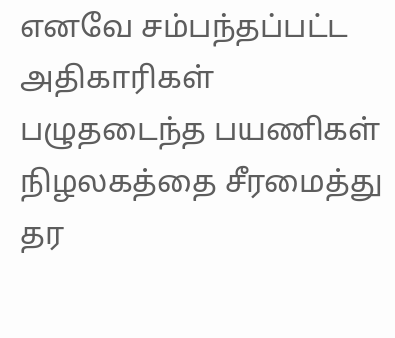எனவே சம்பந்தப்பட்ட அதிகாரிகள் பழுதடைந்த பயணிகள் நிழலகத்தை சீரமைத்து தர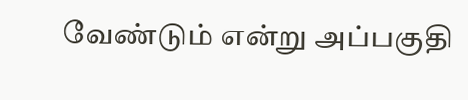வேண்டும் என்று அப்பகுதி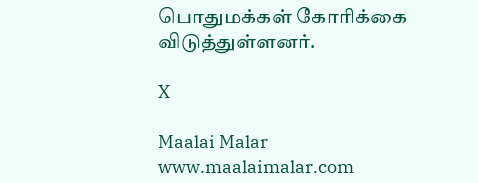பொதுமக்கள் கோரிக்கை விடுத்துள்ளனர்.

X

Maalai Malar
www.maalaimalar.com